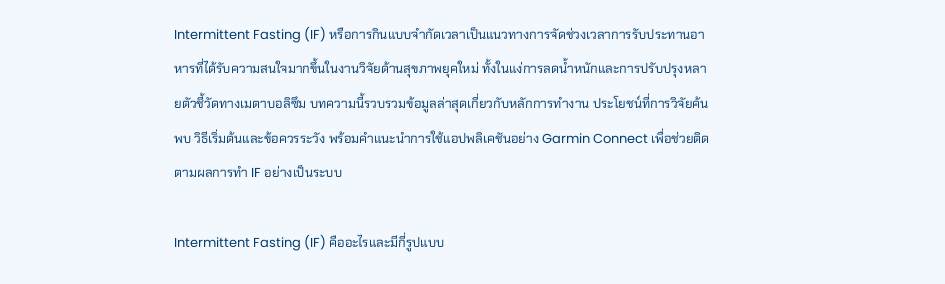Intermittent Fasting (IF) หรือการกินแบบจำกัดเวลาเป็นแนวทางการจัดช่วงเวลาการรับประทานอาหารที่ได้รับความสนใจมากขึ้นในงานวิจัยด้านสุขภาพยุคใหม่ ทั้งในแง่การลดน้ำหนักและการปรับปรุงหลายตัวชี้วัดทางเมตาบอลิซึม บทความนี้รวบรวมข้อมูลล่าสุดเกี่ยวกับหลักการทำงาน ประโยชน์ที่การวิจัยค้นพบ วิธีเริ่มต้นและข้อควรระวัง พร้อมคำแนะนำการใช้แอปพลิเคชันอย่าง Garmin Connect เพื่อช่วยติดตามผลการทำ IF อย่างเป็นระบบ

Intermittent Fasting (IF) คืออะไรและมีกี่รูปแบบ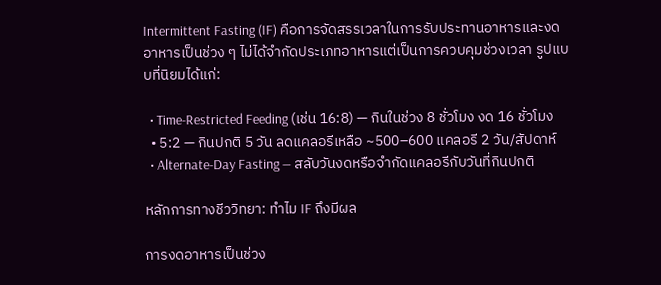Intermittent Fasting (IF) คือการจัดสรรเวลาในการรับประทานอาหารและงดอาหารเป็นช่วง ๆ ไม่ได้จำกัดประเภทอาหารแต่เป็นการควบคุมช่วงเวลา รูปแบบที่นิยมได้แก่:

  • Time-Restricted Feeding (เช่น 16:8) — กินในช่วง 8 ชั่วโมง งด 16 ชั่วโมง
  • 5:2 — กินปกติ 5 วัน ลดแคลอรีเหลือ ~500–600 แคลอรี 2 วัน/สัปดาห์
  • Alternate-Day Fasting — สลับวันงดหรือจำกัดแคลอรีกับวันที่กินปกติ

หลักการทางชีววิทยา: ทำไม IF ถึงมีผล

การงดอาหารเป็นช่วง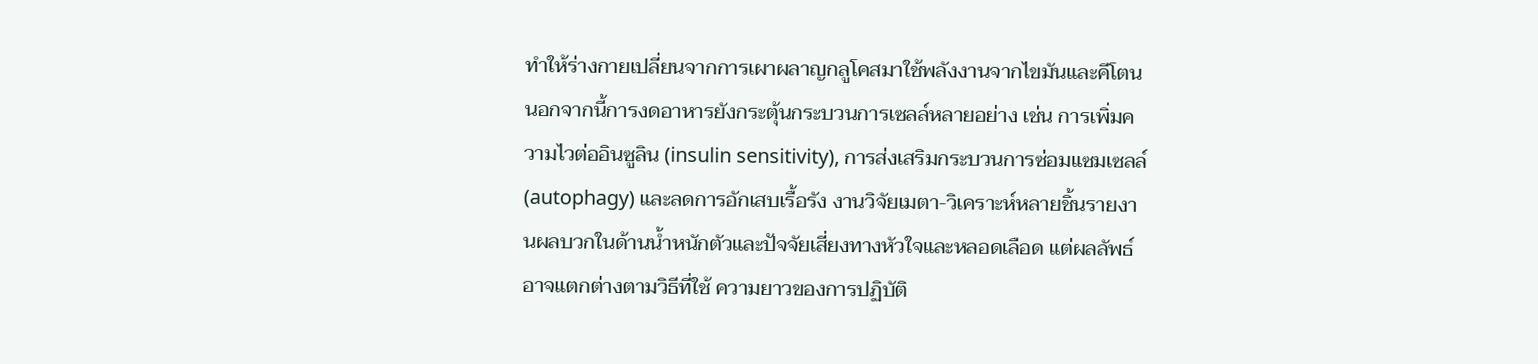ทำให้ร่างกายเปลี่ยนจากการเผาผลาญกลูโคสมาใช้พลังงานจากไขมันและคีโตน นอกจากนี้การงดอาหารยังกระตุ้นกระบวนการเซลล์หลายอย่าง เช่น การเพิ่มความไวต่ออินซูลิน (insulin sensitivity), การส่งเสริมกระบวนการซ่อมแซมเซลล์ (autophagy) และลดการอักเสบเรื้อรัง งานวิจัยเมตา-วิเคราะห์หลายชิ้นรายงานผลบวกในด้านน้ำหนักตัวและปัจจัยเสี่ยงทางหัวใจและหลอดเลือด แต่ผลลัพธ์อาจแตกต่างตามวิธีที่ใช้ ความยาวของการปฏิบัติ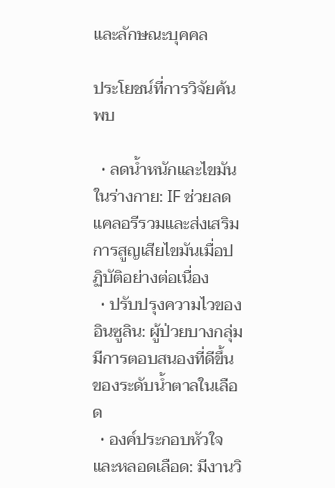และลักษณะบุคคล

ประโยชน์ที่การวิจัยค้นพบ

  • ลดน้ำหนักและไขมันในร่างกาย: IF ช่วยลดแคลอรีรวมและส่งเสริมการสูญเสียไขมันเมื่อปฏิบัติอย่างต่อเนื่อง
  • ปรับปรุงความไวของอินซูลิน: ผู้ป่วยบางกลุ่มมีการตอบสนองที่ดีขึ้นของระดับน้ำตาลในเลือด
  • องค์ประกอบหัวใจและหลอดเลือด: มีงานวิ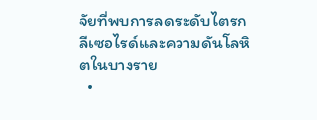จัยที่พบการลดระดับไตรกลีเซอไรด์และความดันโลหิตในบางราย
  •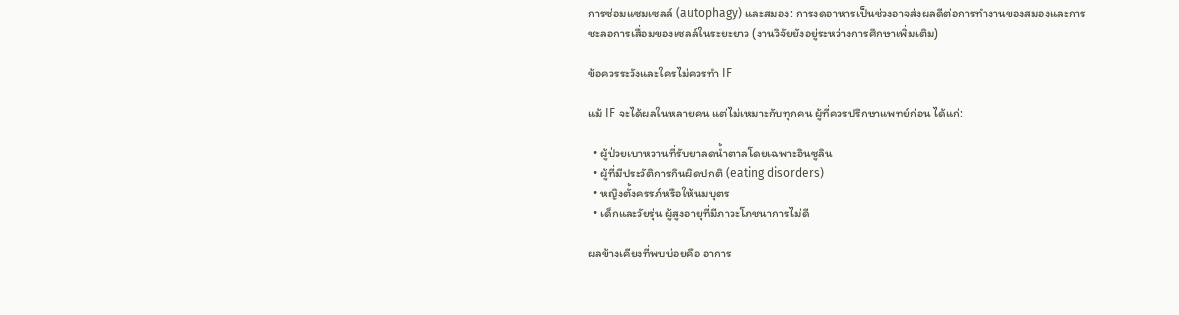การซ่อมแซมเซลล์ (autophagy) และสมอง: การงดอาหารเป็นช่วงอาจส่งผลดีต่อการทำงานของสมองและการชะลอการเสื่อมของเซลล์ในระยะยาว (งานวิจัยยังอยู่ระหว่างการศึกษาเพิ่มเติม)

ข้อควรระวังและใครไม่ควรทำ IF

แม้ IF จะได้ผลในหลายคน แต่ไม่เหมาะกับทุกคน ผู้ที่ควรปรึกษาแพทย์ก่อน ได้แก่:

  • ผู้ป่วยเบาหวานที่รับยาลดน้ำตาลโดยเฉพาะอินซูลิน
  • ผู้ที่มีประวัติการกินผิดปกติ (eating disorders)
  • หญิงตั้งครรภ์หรือให้นมบุตร
  • เด็กและวัยรุ่น ผู้สูงอายุที่มีภาวะโภชนาการไม่ดี

ผลข้างเคียงที่พบบ่อยคือ อาการ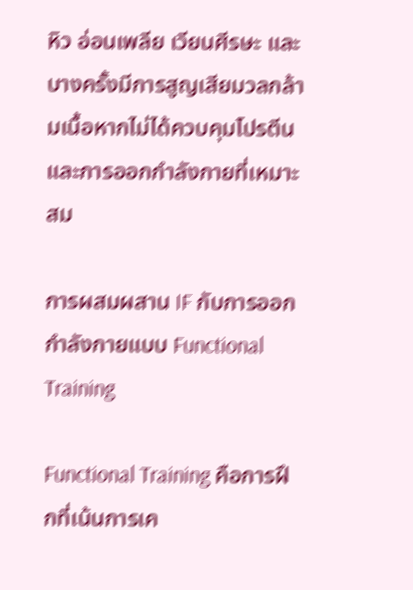หิว อ่อนเพลีย เวียนศีรษะ และบางครั้งมีการสูญเสียมวลกล้ามเนื้อหากไม่ได้ควบคุมโปรตีนและการออกกำลังกายที่เหมาะสม

การผสมผสาน IF กับการออกกำลังกายแบบ Functional Training

Functional Training คือการฝึกที่เน้นการเค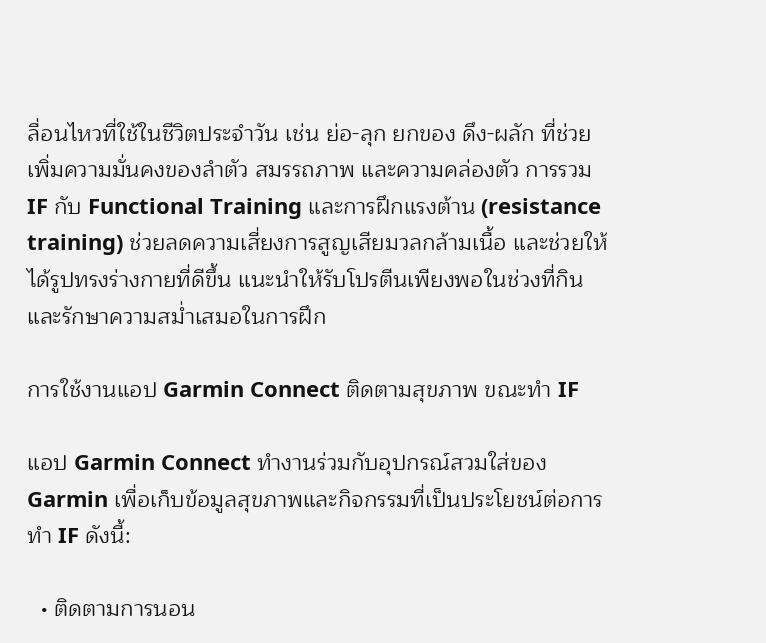ลื่อนไหวที่ใช้ในชีวิตประจำวัน เช่น ย่อ-ลุก ยกของ ดึง-ผลัก ที่ช่วยเพิ่มความมั่นคงของลำตัว สมรรถภาพ และความคล่องตัว การรวม IF กับ Functional Training และการฝึกแรงต้าน (resistance training) ช่วยลดความเสี่ยงการสูญเสียมวลกล้ามเนื้อ และช่วยให้ได้รูปทรงร่างกายที่ดีขึ้น แนะนำให้รับโปรตีนเพียงพอในช่วงที่กินและรักษาความสม่ำเสมอในการฝึก

การใช้งานแอป Garmin Connect ติดตามสุขภาพ ขณะทำ IF

แอป Garmin Connect ทำงานร่วมกับอุปกรณ์สวมใส่ของ Garmin เพื่อเก็บข้อมูลสุขภาพและกิจกรรมที่เป็นประโยชน์ต่อการทำ IF ดังนี้:

  • ติดตามการนอน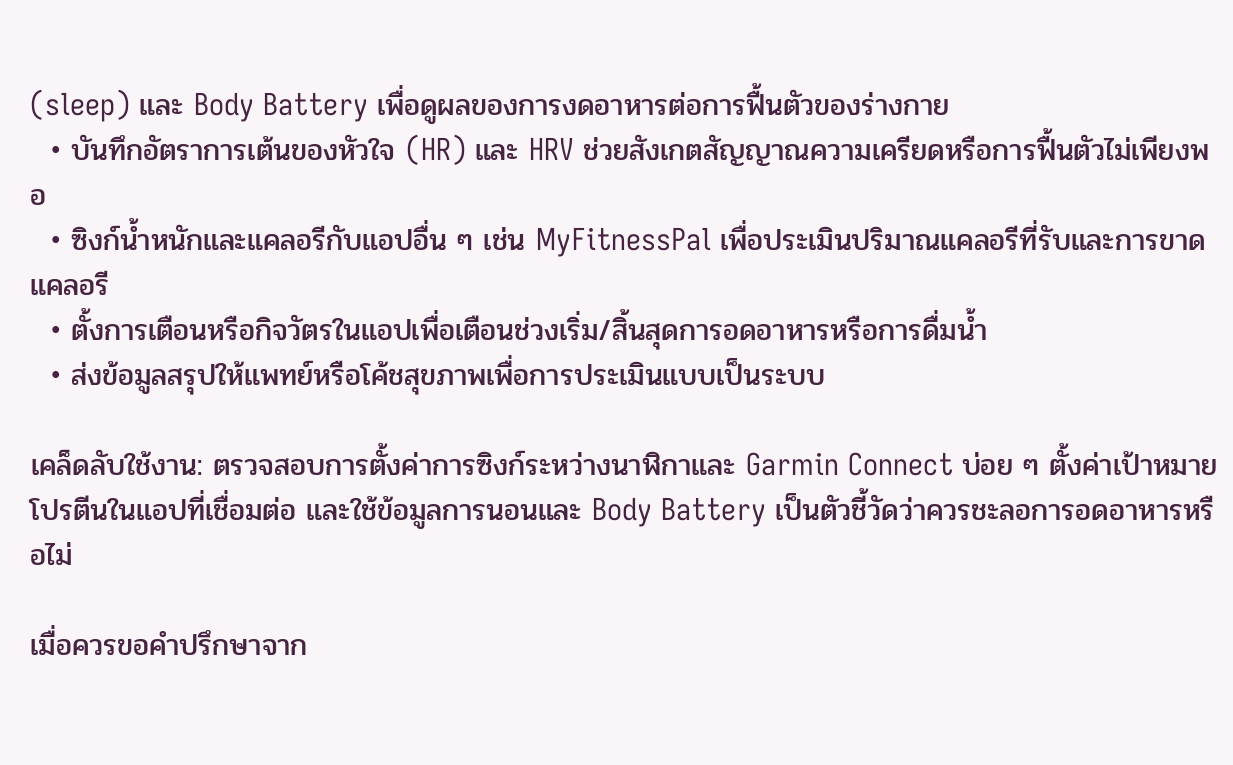(sleep) และ Body Battery เพื่อดูผลของการงดอาหารต่อการฟื้นตัวของร่างกาย
  • บันทึกอัตราการเต้นของหัวใจ (HR) และ HRV ช่วยสังเกตสัญญาณความเครียดหรือการฟื้นตัวไม่เพียงพอ
  • ซิงก์น้ำหนักและแคลอรีกับแอปอื่น ๆ เช่น MyFitnessPal เพื่อประเมินปริมาณแคลอรีที่รับและการขาดแคลอรี
  • ตั้งการเตือนหรือกิจวัตรในแอปเพื่อเตือนช่วงเริ่ม/สิ้นสุดการอดอาหารหรือการดื่มน้ำ
  • ส่งข้อมูลสรุปให้แพทย์หรือโค้ชสุขภาพเพื่อการประเมินแบบเป็นระบบ

เคล็ดลับใช้งาน: ตรวจสอบการตั้งค่าการซิงก์ระหว่างนาฬิกาและ Garmin Connect บ่อย ๆ ตั้งค่าเป้าหมายโปรตีนในแอปที่เชื่อมต่อ และใช้ข้อมูลการนอนและ Body Battery เป็นตัวชี้วัดว่าควรชะลอการอดอาหารหรือไม่

เมื่อควรขอคำปรึกษาจาก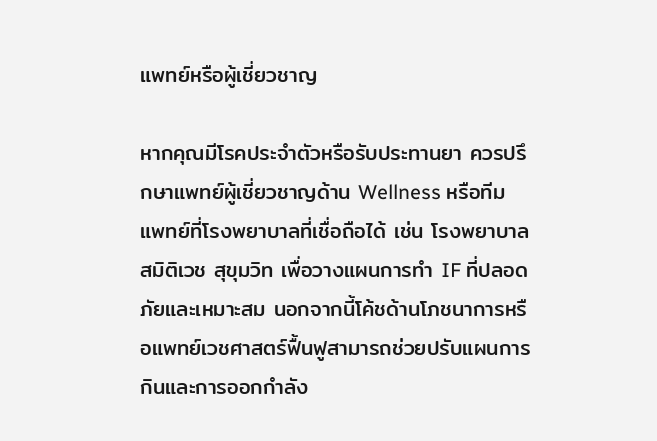แพทย์หรือผู้เชี่ยวชาญ

หากคุณมีโรคประจำตัวหรือรับประทานยา ควรปรึกษาแพทย์ผู้เชี่ยวชาญด้าน Wellness หรือทีมแพทย์ที่โรงพยาบาลที่เชื่อถือได้ เช่น โรงพยาบาลสมิติเวช สุขุมวิท เพื่อวางแผนการทำ IF ที่ปลอดภัยและเหมาะสม นอกจากนี้โค้ชด้านโภชนาการหรือแพทย์เวชศาสตร์ฟื้นฟูสามารถช่วยปรับแผนการกินและการออกกำลัง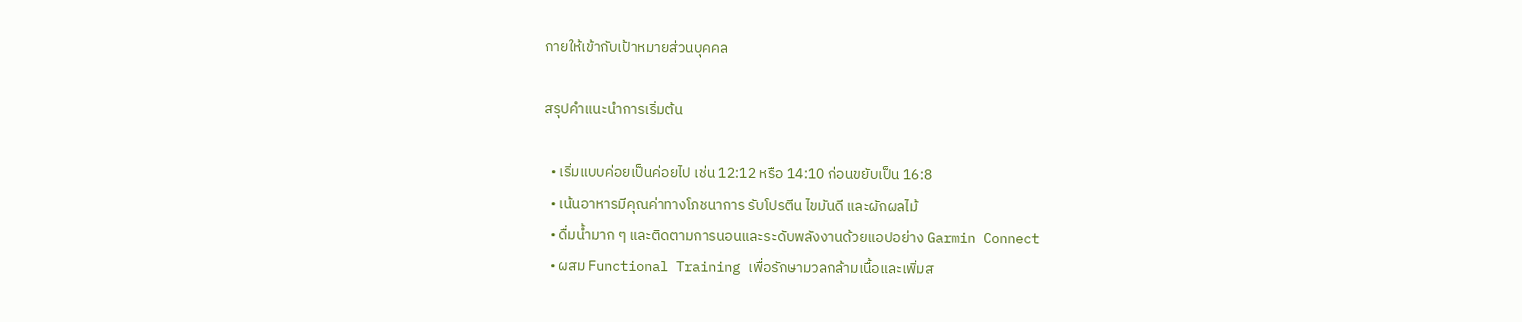กายให้เข้ากับเป้าหมายส่วนบุคคล

สรุปคำแนะนำการเริ่มต้น

  • เริ่มแบบค่อยเป็นค่อยไป เช่น 12:12 หรือ 14:10 ก่อนขยับเป็น 16:8
  • เน้นอาหารมีคุณค่าทางโภชนาการ รับโปรตีน ไขมันดี และผักผลไม้
  • ดื่มน้ำมาก ๆ และติดตามการนอนและระดับพลังงานด้วยแอปอย่าง Garmin Connect
  • ผสม Functional Training เพื่อรักษามวลกล้ามเนื้อและเพิ่มส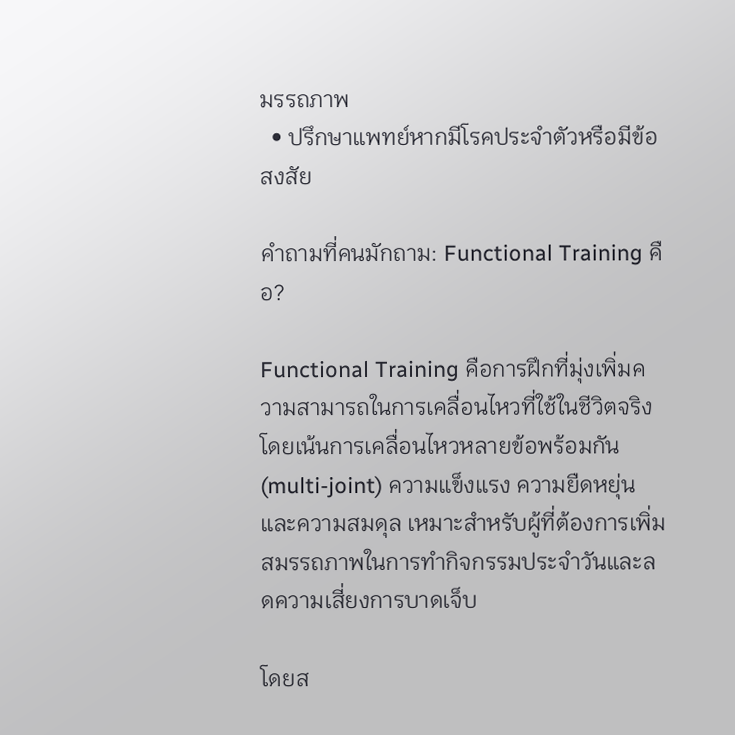มรรถภาพ
  • ปรึกษาแพทย์หากมีโรคประจำตัวหรือมีข้อสงสัย

คำถามที่คนมักถาม: Functional Training คือ?

Functional Training คือการฝึกที่มุ่งเพิ่มความสามารถในการเคลื่อนไหวที่ใช้ในชีวิตจริง โดยเน้นการเคลื่อนไหวหลายข้อพร้อมกัน (multi-joint) ความแข็งแรง ความยืดหยุ่น และความสมดุล เหมาะสำหรับผู้ที่ต้องการเพิ่มสมรรถภาพในการทำกิจกรรมประจำวันและลดความเสี่ยงการบาดเจ็บ

โดยส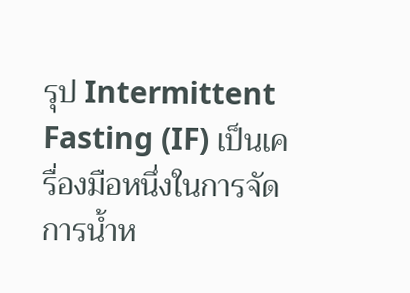รุป Intermittent Fasting (IF) เป็นเครื่องมือหนึ่งในการจัดการน้ำห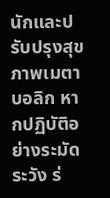นักและปรับปรุงสุขภาพเมตาบอลิก หากปฏิบัติอย่างระมัดระวัง ร่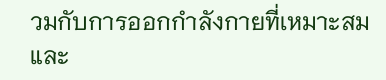วมกับการออกกำลังกายที่เหมาะสม และ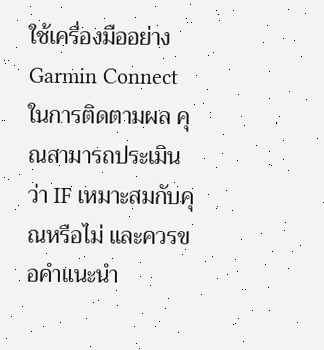ใช้เครื่องมืออย่าง Garmin Connect ในการติดตามผล คุณสามารถประเมินว่า IF เหมาะสมกับคุณหรือไม่ และควรขอคำแนะนำ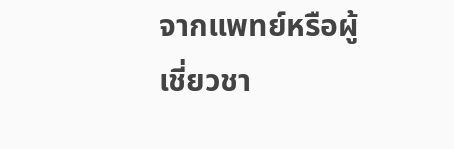จากแพทย์หรือผู้เชี่ยวชา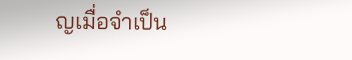ญเมื่อจำเป็น